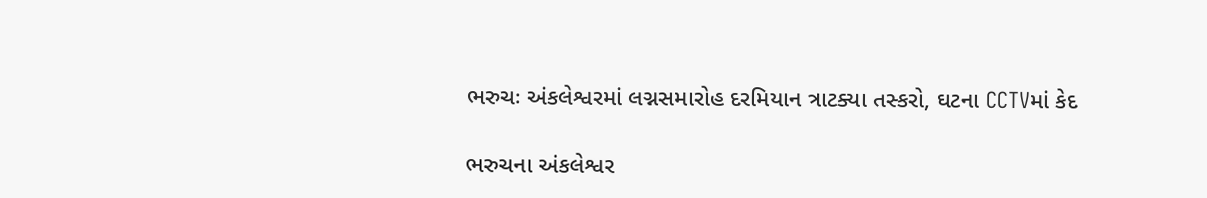ભરુચઃ અંકલેશ્વરમાં લગ્નસમારોહ દરમિયાન ત્રાટક્યા તસ્કરો, ઘટના CCTVમાં કેદ

ભરુચના અંકલેશ્વર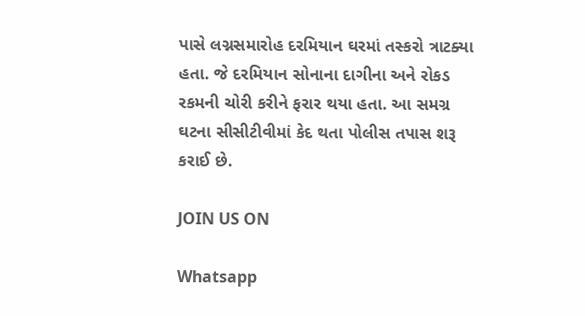પાસે લગ્નસમારોહ દરમિયાન ઘરમાં તસ્કરો ત્રાટક્યા હતા. જે દરમિયાન સોનાના દાગીના અને રોકડ રકમની ચોરી કરીને ફરાર થયા હતા. આ સમગ્ર ઘટના સીસીટીવીમાં કેદ થતા પોલીસ તપાસ શરૂ કરાઈ છે.

JOIN US ON

Whatsapp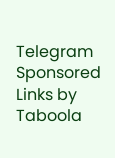Telegram
Sponsored Links by Taboola